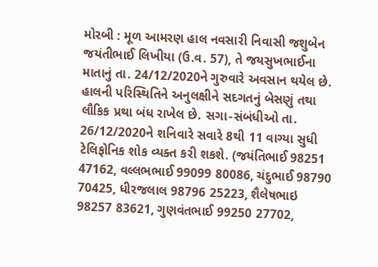મોરબી : મૂળ આમરણ હાલ નવસારી નિવાસી જશુબેન જયંતીભાઈ લિખીયા (ઉ.વ. 57), તે જયસુખભાઈના માતાનું તા. 24/12/2020ને ગુરુવારે અવસાન થયેલ છે. હાલની પરિસ્થિતિને અનુલક્ષીને સદગતનું બેસણું તથા લૌકિક પ્રથા બંધ રાખેલ છે. સગા-સંબંધીઓ તા. 26/12/2020ને શનિવારે સવારે 8થી 11 વાગ્યા સુધી ટેલિફોનિક શોક વ્યક્ત કરી શકશે. (જયંતિભાઈ 98251 47162, વલ્લભભાઈ 99099 80086, ચંદુભાઈ 98790 70425, ધીરજલાલ 98796 25223, શૈલેષભાઇ 98257 83621, ગુણવંતભાઈ 99250 27702,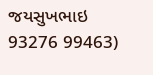જયસુખભાઇ 93276 99463)